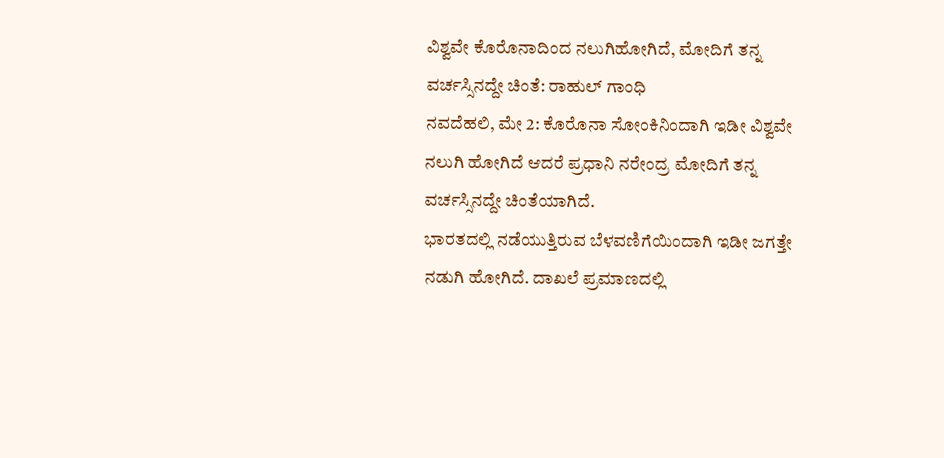ವಿಶ್ವವೇ ಕೊರೊನಾದಿಂದ ನಲುಗಿಹೋಗಿದೆ, ಮೋದಿಗೆ ತನ್ನ ವರ್ಚಸ್ಸಿನದ್ದೇ ಚಿಂತೆ: ರಾಹುಲ್ ಗಾಂಧಿ
ನವದೆಹಲಿ, ಮೇ 2: ಕೊರೊನಾ ಸೋಂಕಿನಿಂದಾಗಿ ಇಡೀ ವಿಶ್ವವೇ ನಲುಗಿ ಹೋಗಿದೆ ಆದರೆ ಪ್ರಧಾನಿ ನರೇಂದ್ರ ಮೋದಿಗೆ ತನ್ನ ವರ್ಚಸ್ಸಿನದ್ದೇ ಚಿಂತೆಯಾಗಿದೆ.
ಭಾರತದಲ್ಲಿ ನಡೆಯುತ್ತಿರುವ ಬೆಳವಣಿಗೆಯಿಂದಾಗಿ ಇಡೀ ಜಗತ್ತೇ ನಡುಗಿ ಹೋಗಿದೆ. ದಾಖಲೆ ಪ್ರಮಾಣದಲ್ಲಿ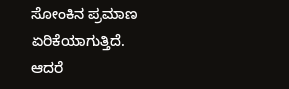ಸೋಂಕಿನ ಪ್ರಮಾಣ ಏರಿಕೆಯಾಗುತ್ತಿದೆ.
ಆದರೆ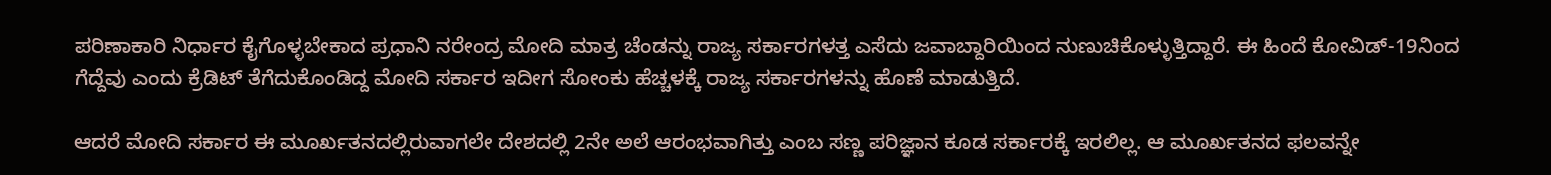ಪರಿಣಾಕಾರಿ ನಿರ್ಧಾರ ಕೈಗೊಳ್ಳಬೇಕಾದ ಪ್ರಧಾನಿ ನರೇಂದ್ರ ಮೋದಿ ಮಾತ್ರ ಚೆಂಡನ್ನು ರಾಜ್ಯ ಸರ್ಕಾರಗಳತ್ತ ಎಸೆದು ಜವಾಬ್ದಾರಿಯಿಂದ ನುಣುಚಿಕೊಳ್ಳುತ್ತಿದ್ದಾರೆ. ಈ ಹಿಂದೆ ಕೋವಿಡ್-19ನಿಂದ ಗೆದ್ದೆವು ಎಂದು ಕ್ರೆಡಿಟ್ ತೆಗೆದುಕೊಂಡಿದ್ದ ಮೋದಿ ಸರ್ಕಾರ ಇದೀಗ ಸೋಂಕು ಹೆಚ್ಚಳಕ್ಕೆ ರಾಜ್ಯ ಸರ್ಕಾರಗಳನ್ನು ಹೊಣೆ ಮಾಡುತ್ತಿದೆ.

ಆದರೆ ಮೋದಿ ಸರ್ಕಾರ ಈ ಮೂರ್ಖತನದಲ್ಲಿರುವಾಗಲೇ ದೇಶದಲ್ಲಿ 2ನೇ ಅಲೆ ಆರಂಭವಾಗಿತ್ತು ಎಂಬ ಸಣ್ಣ ಪರಿಜ್ಞಾನ ಕೂಡ ಸರ್ಕಾರಕ್ಕೆ ಇರಲಿಲ್ಲ. ಆ ಮೂರ್ಖತನದ ಫಲವನ್ನೇ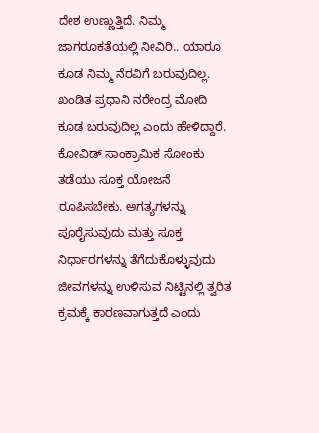ದೇಶ ಉಣ್ಣುತ್ತಿದೆ. ನಿಮ್ಮ ಜಾಗರೂಕತೆಯಲ್ಲಿ ನೀವಿರಿ.. ಯಾರೂ ಕೂಡ ನಿಮ್ಮ ನೆರವಿಗೆ ಬರುವುದಿಲ್ಲ. ಖಂಡಿತ ಪ್ರಧಾನಿ ನರೇಂದ್ರ ಮೋದಿ ಕೂಡ ಬರುವುದಿಲ್ಲ ಎಂದು ಹೇಳಿದ್ದಾರೆ.
ಕೋವಿಡ್ ಸಾಂಕ್ರಾಮಿಕ ಸೋಂಕು ತಡೆಯು ಸೂಕ್ತ ಯೋಜನೆ ರೂಪಿಸಬೇಕು. ಅಗತ್ಯಗಳನ್ನು ಪೂರೈಸುವುದು ಮತ್ತು ಸೂಕ್ತ ನಿರ್ಧಾರಗಳನ್ನು ತೆಗೆದುಕೊಳ್ಳುವುದು ಜೀವಗಳನ್ನು ಉಳಿಸುವ ನಿಟ್ಟಿನಲ್ಲಿ ತ್ವರಿತ ಕ್ರಮಕ್ಕೆ ಕಾರಣವಾಗುತ್ತದೆ ಎಂದು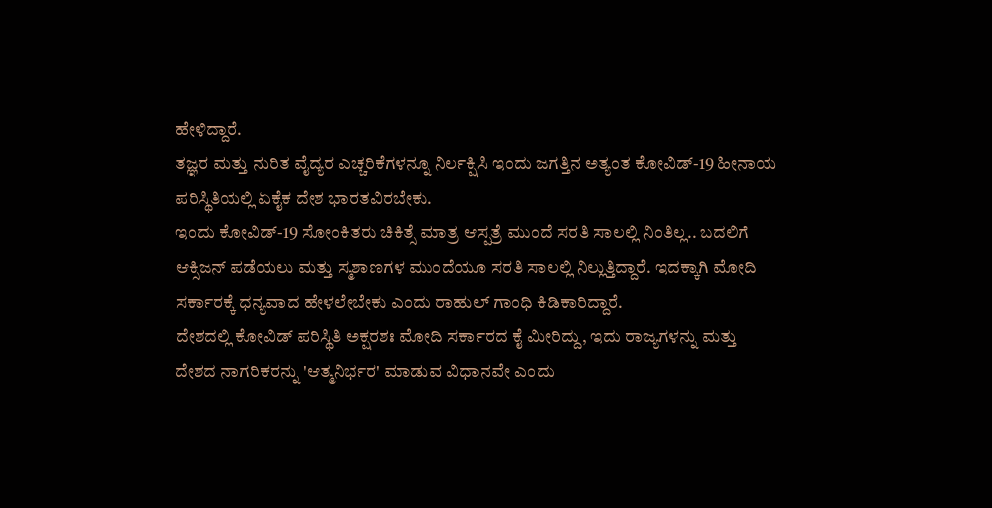ಹೇಳಿದ್ದಾರೆ.
ತಜ್ಞರ ಮತ್ತು ನುರಿತ ವೈದ್ಯರ ಎಚ್ಚರಿಕೆಗಳನ್ನೂ ನಿರ್ಲಕ್ಷಿಸಿ ಇಂದು ಜಗತ್ತಿನ ಅತ್ಯಂತ ಕೋವಿಡ್-19 ಹೀನಾಯ ಪರಿಸ್ಥಿತಿಯಲ್ಲಿ ಏಕೈಕ ದೇಶ ಭಾರತವಿರಬೇಕು.
ಇಂದು ಕೋವಿಡ್-19 ಸೋಂಕಿತರು ಚಿಕಿತ್ಸೆ ಮಾತ್ರ ಆಸ್ಪತ್ರೆ ಮುಂದೆ ಸರತಿ ಸಾಲಲ್ಲಿ ನಿಂತಿಲ್ಲ.. ಬದಲಿಗೆ ಆಕ್ಸಿಜನ್ ಪಡೆಯಲು ಮತ್ತು ಸ್ಮಶಾಣಗಳ ಮುಂದೆಯೂ ಸರತಿ ಸಾಲಲ್ಲಿ ನಿಲ್ಲುತ್ತಿದ್ದಾರೆ. ಇದಕ್ಕಾಗಿ ಮೋದಿ ಸರ್ಕಾರಕ್ಕೆ ಧನ್ಯವಾದ ಹೇಳಲೇಬೇಕು ಎಂದು ರಾಹುಲ್ ಗಾಂಧಿ ಕಿಡಿಕಾರಿದ್ದಾರೆ.
ದೇಶದಲ್ಲಿ ಕೋವಿಡ್ ಪರಿಸ್ಥಿತಿ ಅಕ್ಷರಶಃ ಮೋದಿ ಸರ್ಕಾರದ ಕೈ ಮೀರಿದ್ದು, ಇದು ರಾಜ್ಯಗಳನ್ನು ಮತ್ತು ದೇಶದ ನಾಗರಿಕರನ್ನು 'ಆತ್ಮನಿರ್ಭರ' ಮಾಡುವ ವಿಧಾನವೇ ಎಂದು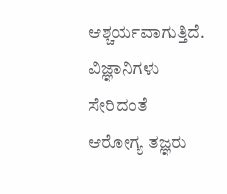ಆಶ್ಚರ್ಯವಾಗುತ್ತಿದೆ.
ವಿಜ್ಞಾನಿಗಳು ಸೇರಿದಂತೆ ಆರೋಗ್ಯ ತಜ್ಞರು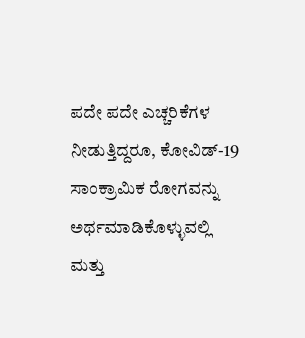ಪದೇ ಪದೇ ಎಚ್ಚರಿಕೆಗಳ ನೀಡುತ್ತಿದ್ದರೂ, ಕೋವಿಡ್-19 ಸಾಂಕ್ರಾಮಿಕ ರೋಗವನ್ನು ಅರ್ಥಮಾಡಿಕೊಳ್ಳುವಲ್ಲಿ ಮತ್ತು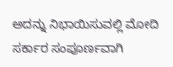ಅದನ್ನು ನಿಭಾಯಿಸುವಲ್ಲಿ ಮೋದಿ ಸರ್ಕಾರ ಸಂಪೂರ್ಣವಾಗಿ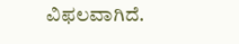ವಿಫಲವಾಗಿದೆ.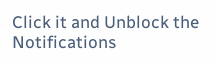Click it and Unblock the Notifications